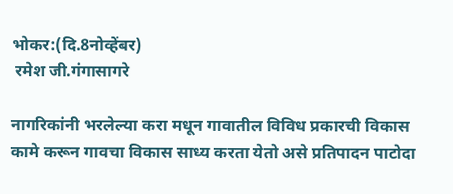भोकर:(दि.8नोव्हेंबर)
 रमेश जी.गंगासागरे

नागरिकांनी भरलेल्या करा मधून गावातील विविध प्रकारची विकास कामे करून गावचा विकास साध्य करता येतो असे प्रतिपादन पाटोदा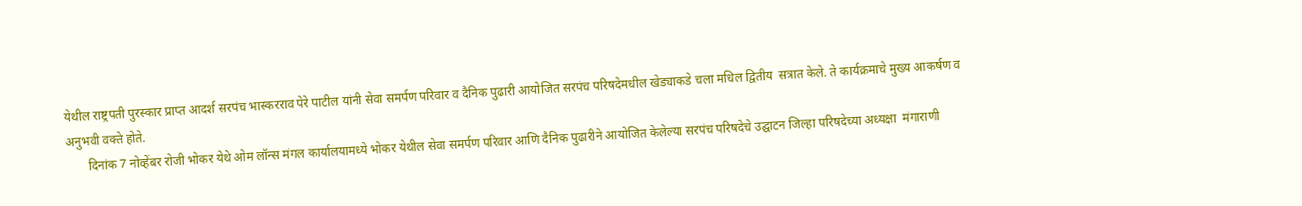येथील राष्ट्रपती पुरस्कार प्राप्त आदर्श सरपंच भास्करराव पेरे पाटील यांनी सेवा समर्पण परिवार व दैनिक पुढारी आयोजित सरपंच परिषदेमधील खेड्याकडे चला मधिल द्वितीय  सत्रात केले. ते कार्यक्रमाचे मुख्य आकर्षण व अनुभवी वक्ते होते.
       दिनांक 7 नोव्हेंबर रोजी भोकर येथे ओम लॉन्स मंगल कार्यालयामध्ये भोकर येथील सेवा समर्पण परिवार आणि दैनिक पुढारीने आयोजित केलेल्या सरपंच परिषदेचे उद्घाटन जिल्हा परिषदेच्या अध्यक्षा  मंगाराणी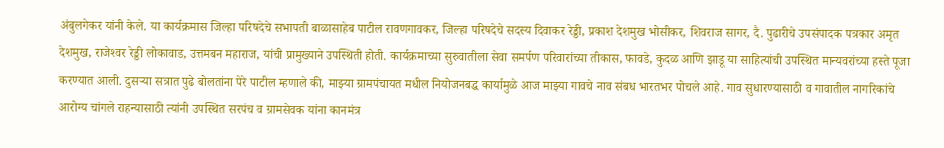अंबुलगेकर यांनी केले. या कार्यक्रमास जिल्हा परिषदेचे सभापती बाळासाहेब पाटील रावणगावकर, जिल्हा परिषदेचे सदस्य दिवाकर रेड्डी, प्रकाश देशमुख भोसीकर, शिवराज सागर, दै. पुढारीचे उपसंपादक पत्रकार अमृत देशमुख, राजेश्‍वर रेड्डी लोकावाड, उत्तमबन महाराज, यांची प्रामुख्याने उपस्थिती होती. कार्यक्रमाच्या सुरुवातीला सेवा समर्पण परिवारांच्या तीकास, फावडे, कुदळ आणि झाडू या साहित्यांची उपस्थित मान्यवरांच्या हस्ते पूजा करण्यात आली. दुसऱ्या सत्रात पुढे बोलतांना पेरे पाटील म्हणाले की, माझ्या ग्रामपंचायत मधील नियोजनबद्ध कार्यामुळे आज माझ्या गावचे नाव संबध भारतभर पोचले आहे. गाव सुधारण्यासाठी व गावातील नागरिकांचे आरोग्य चांगले राहन्यासाठी त्यांनी उपस्थित सरपंच व ग्रामसेवक यांना कानमंत्र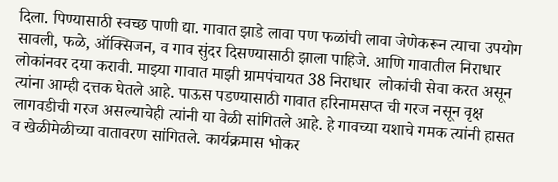दिला. पिण्यासाठी स्वच्छ पाणी द्या. गावात झाडे लावा पण फळांची लावा जेणेकरून त्याचा उपयोग सावली, फळे, ऑक्सिजन, व गाव सुंदर दिसण्यासाठी झाला पाहिजे. आणि गावातील निराधार लोकांनवर दया करावी. माझ्या गावात माझी ग्रामपंचायत 38 निराधार  लोकांची सेवा करत असून त्यांना आम्ही दत्तक घेतले आहे. पाऊस पडण्यासाठी गावात हरिनामसप्त ची गरज नसून वृक्ष लागवडीची गरज असल्याचेही त्यांनी या वेळी सांगितले आहे. हे गावच्या यशाचे गमक त्यांनी हासत व खेळीमेळीच्या वातावरण सांगितले. कार्यक्रमास भोकर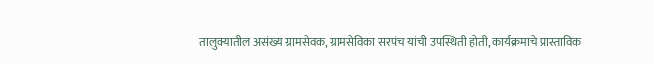तालुक्यातील असंख्य ग्रामसेवक, ग्रामसेविका सरपंच यांची उपस्थिती होती, कार्यक्रमाचे प्रास्ताविक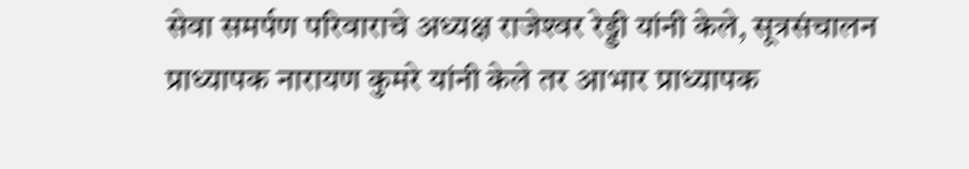सेवा समर्पण परिवाराचे अध्यक्ष राजेश्‍वर रेड्डी यांनी केले, सूत्रसंचालन प्राध्यापक नारायण कुमरे यांनी केले तर आभार प्राध्यापक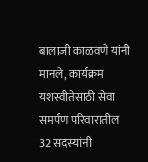बालाजी काळवणे यांनी मानले, कार्यक्रम यशस्वीतेसाठी सेवा समर्पण परिवारातील 32 सदस्यांनी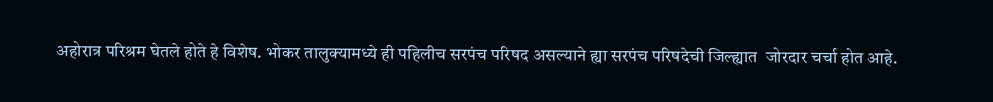अहोरात्र परिश्रम घेतले होते हे विशेष. भोकर तालुक्यामध्ये ही पहिलीच सरपंच परिषद असल्याने ह्या सरपंच परिषदेची जिल्ह्यात  जोरदार चर्चा होत आहे.